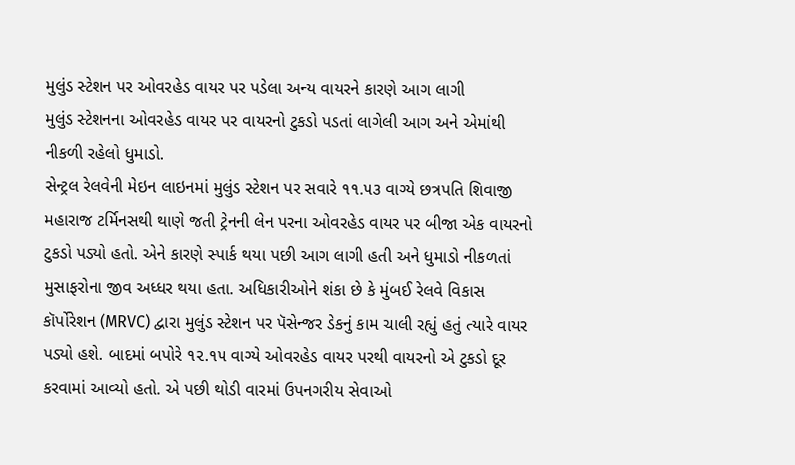મુલુંડ સ્ટેશન પર ઓવરહેડ વાયર પર પડેલા અન્ય વાયરને કારણે આગ લાગી
મુલુંડ સ્ટેશનના ઓવરહેડ વાયર પર વાયરનો ટુકડો પડતાં લાગેલી આગ અને એમાંથી નીકળી રહેલો ધુમાડો.
સેન્ટ્રલ રેલવેની મેઇન લાઇનમાં મુલુંડ સ્ટેશન પર સવારે ૧૧.૫૩ વાગ્યે છત્રપતિ શિવાજી મહારાજ ટર્મિનસથી થાણે જતી ટ્રેનની લેન પરના ઓવરહેડ વાયર પર બીજા એક વાયરનો ટુકડો પડ્યો હતો. એને કારણે સ્પાર્ક થયા પછી આગ લાગી હતી અને ધુમાડો નીકળતાં મુસાફરોના જીવ અધ્ધર થયા હતા. અધિકારીઓને શંકા છે કે મુંબઈ રેલવે વિકાસ કૉર્પોરેશન (MRVC) દ્વારા મુલુંડ સ્ટેશન પર પૅસેન્જર ડેકનું કામ ચાલી રહ્યું હતું ત્યારે વાયર પડ્યો હશે. બાદમાં બપોરે ૧૨.૧૫ વાગ્યે ઓવરહેડ વાયર પરથી વાયરનો એ ટુકડો દૂર કરવામાં આવ્યો હતો. એ પછી થોડી વારમાં ઉપનગરીય સેવાઓ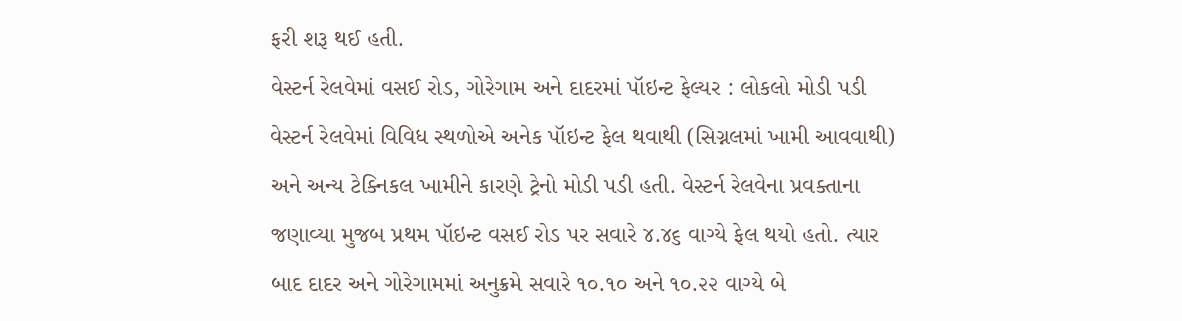ફરી શરૂ થઈ હતી.
વેસ્ટર્ન રેલવેમાં વસઈ રોડ, ગોરેગામ અને દાદરમાં પૉઇન્ટ ફેલ્યર : લોકલો મોડી પડી
વેસ્ટર્ન રેલવેમાં વિવિધ સ્થળોએ અનેક પૉઇન્ટ ફેલ થવાથી (સિગ્નલમાં ખામી આવવાથી) અને અન્ય ટેક્નિકલ ખામીને કારણે ટ્રેનો મોડી પડી હતી. વેસ્ટર્ન રેલવેના પ્રવક્તાના જણાવ્યા મુજબ પ્રથમ પૉઇન્ટ વસઈ રોડ પર સવારે ૪.૪૬ વાગ્યે ફેલ થયો હતો. ત્યાર બાદ દાદર અને ગોરેગામમાં અનુક્રમે સવારે ૧૦.૧૦ અને ૧૦.૨૨ વાગ્યે બે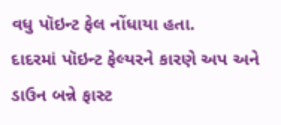વધુ પૉઇન્ટ ફેલ નોંધાયા હતા.
દાદરમાં પૉઇન્ટ ફેલ્યરને કારણે અપ અને ડાઉન બન્ને ફાસ્ટ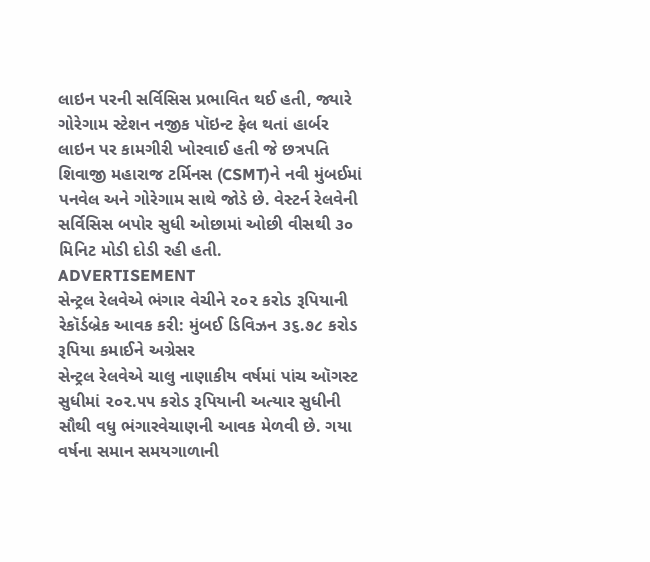લાઇન પરની સર્વિસિસ પ્રભાવિત થઈ હતી, જ્યારે ગોરેગામ સ્ટેશન નજીક પૉઇન્ટ ફેલ થતાં હાર્બર લાઇન પર કામગીરી ખોરવાઈ હતી જે છત્રપતિ શિવાજી મહારાજ ટર્મિનસ (CSMT)ને નવી મુંબઈમાં પનવેલ અને ગોરેગામ સાથે જોડે છે. વેસ્ટર્ન રેલવેની સર્વિસિસ બપોર સુધી ઓછામાં ઓછી વીસથી ૩૦ મિનિટ મોડી દોડી રહી હતી.
ADVERTISEMENT
સેન્ટ્રલ રેલવેએ ભંગાર વેચીને ૨૦૨ કરોડ રૂપિયાની રેકૉર્ડબ્રેક આવક કરી: મુંબઈ ડિવિઝન ૩૬.૭૮ કરોડ રૂપિયા કમાઈને અગ્રેસર
સેન્ટ્રલ રેલવેએ ચાલુ નાણાકીય વર્ષમાં પાંચ ઑગસ્ટ સુધીમાં ૨૦૨.૫૫ કરોડ રૂપિયાની અત્યાર સુધીની સૌથી વધુ ભંગારવેચાણની આવક મેળવી છે. ગયા વર્ષના સમાન સમયગાળાની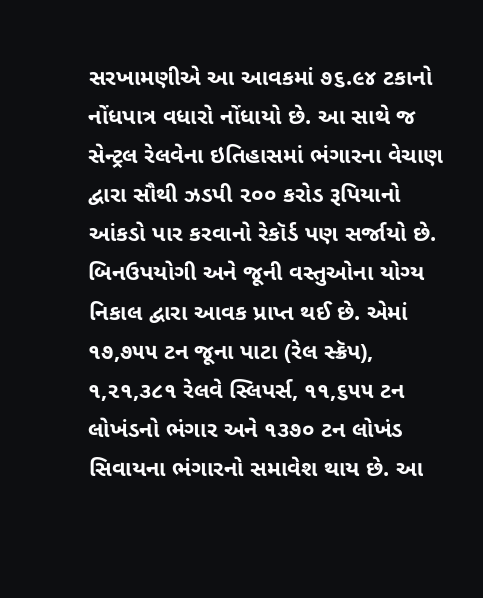સરખામણીએ આ આવકમાં ૭૬.૯૪ ટકાનો નોંધપાત્ર વધારો નોંધાયો છે. આ સાથે જ સેન્ટ્રલ રેલવેના ઇતિહાસમાં ભંગારના વેચાણ દ્વારા સૌથી ઝડપી ૨૦૦ કરોડ રૂપિયાનો આંકડો પાર કરવાનો રેકૉર્ડ પણ સર્જાયો છે.
બિનઉપયોગી અને જૂની વસ્તુઓના યોગ્ય નિકાલ દ્વારા આવક પ્રાપ્ત થઈ છે. એમાં ૧૭,૭૫૫ ટન જૂના પાટા (રેલ સ્ક્રૅપ), ૧,૨૧,૩૮૧ રેલવે સ્લિપર્સ, ૧૧,૬૫૫ ટન લોખંડનો ભંગાર અને ૧૩૭૦ ટન લોખંડ સિવાયના ભંગારનો સમાવેશ થાય છે. આ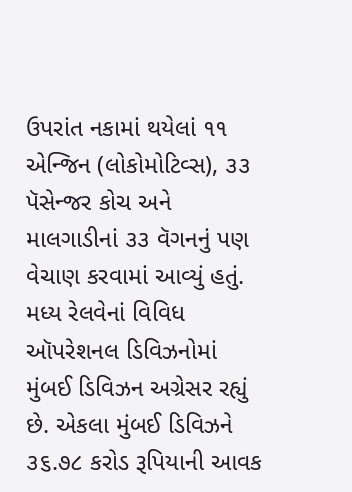ઉપરાંત નકામાં થયેલાં ૧૧ એન્જિન (લોકોમોટિવ્સ), ૩૩ પૅસેન્જર કોચ અને માલગાડીનાં ૩૩ વૅગનનું પણ વેચાણ કરવામાં આવ્યું હતું.
મધ્ય રેલવેનાં વિવિધ ઑપરેશનલ ડિવિઝનોમાં મુંબઈ ડિવિઝન અગ્રેસર રહ્યું છે. એકલા મુંબઈ ડિવિઝને ૩૬.૭૮ કરોડ રૂપિયાની આવક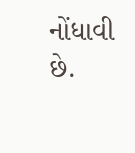નોંધાવી છે.